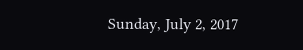Sunday, July 2, 2017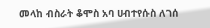መላከ ብስራት ቆሞስ አባ ሀብተየሱስ ለገሰ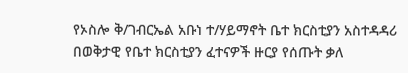የኦስሎ ቅ/ገብርኤል አቡነ ተ/ሃይማኖት ቤተ ክርስቲያን አስተዳዳሪ በወቅታዊ የቤተ ክርስቲያን ፈተናዎች ዙርያ የሰጡት ቃለ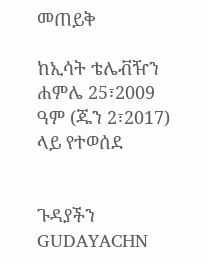መጠይቅ

ከኢሳት ቴሌቭዥን ሐምሌ 25፣2009 ዓም (ጁን 2፣2017) ላይ የተወሰደ


ጉዳያችን GUDAYACHN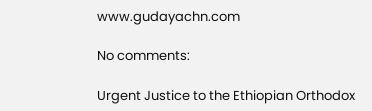www.gudayachn.com

No comments:

Urgent Justice to the Ethiopian Orthodox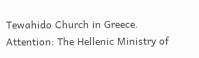Tewahido Church in Greece. Attention: The Hellenic Ministry of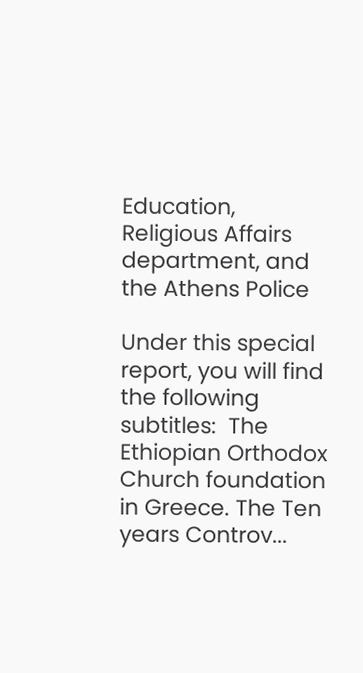Education, Religious Affairs department, and the Athens Police

Under this special report, you will find the following subtitles:  The Ethiopian Orthodox Church foundation in Greece. The Ten years Controv...